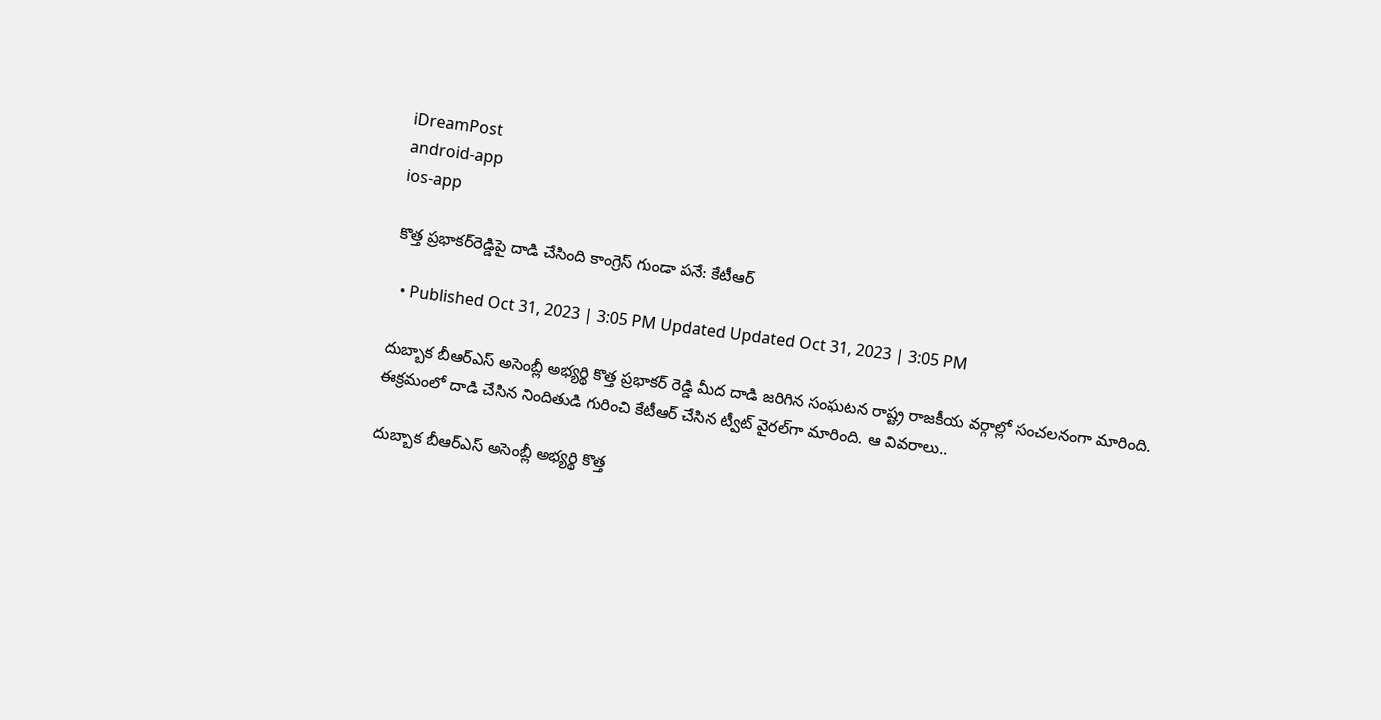iDreamPost
android-app
ios-app

కొత్త ప్రభాకర్‌రెడ్డిపై దాడి చేసింది కాంగ్రెస్‌ గుండా పనే: కేటీఆర్‌

  • Published Oct 31, 2023 | 3:05 PM Updated Updated Oct 31, 2023 | 3:05 PM

దుబ్బాక బీఆర్‌ఎస్‌ అసెంబ్లీ అభ్యర్థి కొత్త ప్రభాకర్‌ రెడ్డి మీద దాడి జరిగిన సంఘటన రాష్ట్ర రాజకీయ వర్గాల్లో సంచలనంగా మారింది. ఈక్రమంలో దాడి చేసిన నిందితుడి గురించి కేటీఆర్‌ చేసిన ట్వీట్‌ వైరల్‌గా మారింది. ఆ వివరాలు..

దుబ్బాక బీఆర్‌ఎస్‌ అసెంబ్లీ అభ్యర్థి కొత్త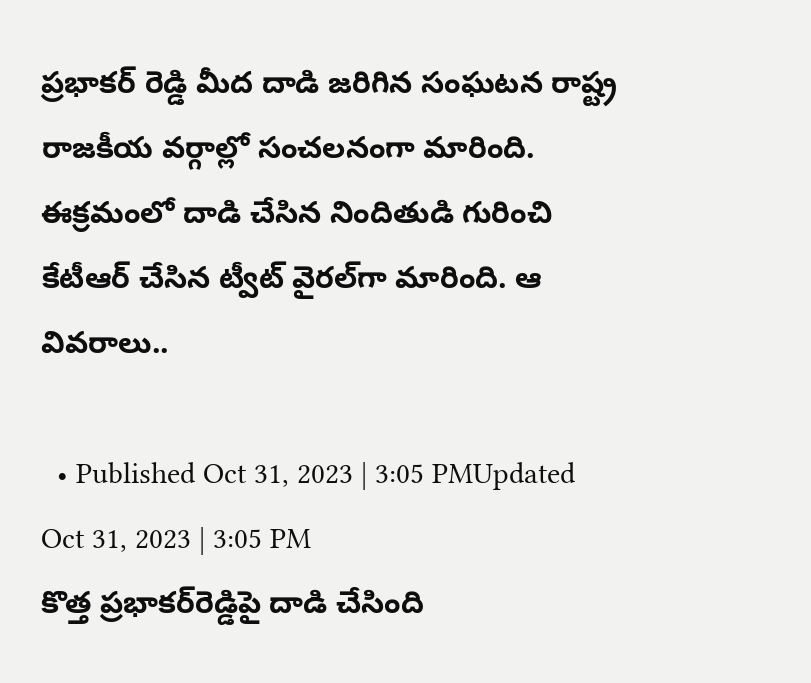ప్రభాకర్‌ రెడ్డి మీద దాడి జరిగిన సంఘటన రాష్ట్ర రాజకీయ వర్గాల్లో సంచలనంగా మారింది. ఈక్రమంలో దాడి చేసిన నిందితుడి గురించి కేటీఆర్‌ చేసిన ట్వీట్‌ వైరల్‌గా మారింది. ఆ వివరాలు..

  • Published Oct 31, 2023 | 3:05 PMUpdated Oct 31, 2023 | 3:05 PM
కొత్త ప్రభాకర్‌రెడ్డిపై దాడి చేసింది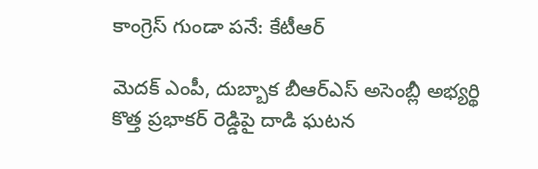కాంగ్రెస్‌ గుండా పనే: కేటీఆర్‌

మెదక్ ఎంపీ, దుబ్బాక బీఆర్ఎస్ అసెంబ్లీ అభ్యర్థి కొత్త ప్రభాకర్ రెడ్డిపై దాడి ఘటన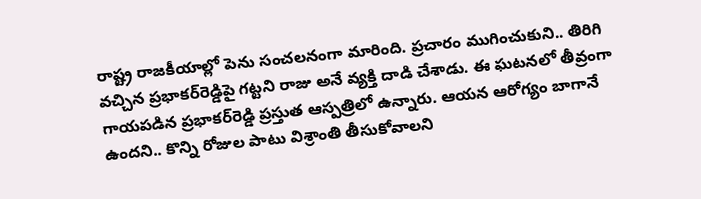రాష్ట్ర రాజకీయాల్లో పెను సంచలనంగా మారింది. ప్రచారం ముగించుకుని.. తిరిగి వచ్చిన ప్రభాకర్‌రెడ్డిపై గట్టని రాజు అనే వ్యక్తి దాడి చేశాడు. ఈ ఘటనలో తీవ్రంగా గాయపడిన ప్రభాకర్‌రెడ్డి ప్రస్తుత ఆస్పత్రిలో ఉన్నారు. ఆయన ఆరోగ్యం బాగానే ఉందని.. కొన్ని రోజుల పాటు విశ్రాంతి తీసుకోవాలని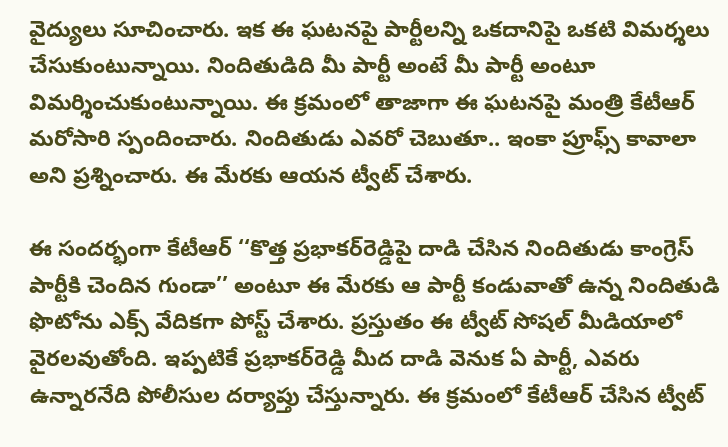వైద్యులు సూచించారు. ఇక ఈ ఘటనపై పార్టీలన్ని ఒకదానిపై ఒకటి విమర్శలు చేసుకుంటున్నాయి. నిందితుడిది మీ పార్టీ అంటే మీ పార్టీ అంటూ విమర్శించుకుంటున్నాయి. ఈ క్రమంలో తాజాగా ఈ ఘటనపై మంత్రి కేటీఆర్ మరోసారి స్పందించారు. నిందితుడు ఎవరో చెబుతూ.. ఇంకా ప్రూఫ్స్‌ కావాలా అని ప్రశ్నించారు. ఈ మేరకు ఆయన ట్వీట్‌ చేశారు.

ఈ సందర్భంగా కేటీఆర్‌ ‘‘కొత్త ప్రభాకర్‌రెడ్డిపై దాడి చేసిన నిందితుడు కాంగ్రెస్‌ పార్టీకి చెందిన గుండా’’ అంటూ ఈ మేరకు ఆ పార్టీ కండువాతో ఉన్న నిందితుడి ఫొటోను ఎక్స్ వేదికగా పోస్ట్‌ చేశారు. ప్రస్తుతం ఈ ట్వీట్‌ సోషల్‌ మీడియాలో వైరలవుతోంది. ఇప్పటికే ప్రభాకర్‌రెడ్డి మీద దాడి వెనుక ఏ పార్టీ, ఎవరు ఉన్నారనేది పోలీసుల దర్యాప్తు చేస్తున్నారు. ఈ క్రమంలో కేటీఆర్‌ చేసిన ట్వీట్‌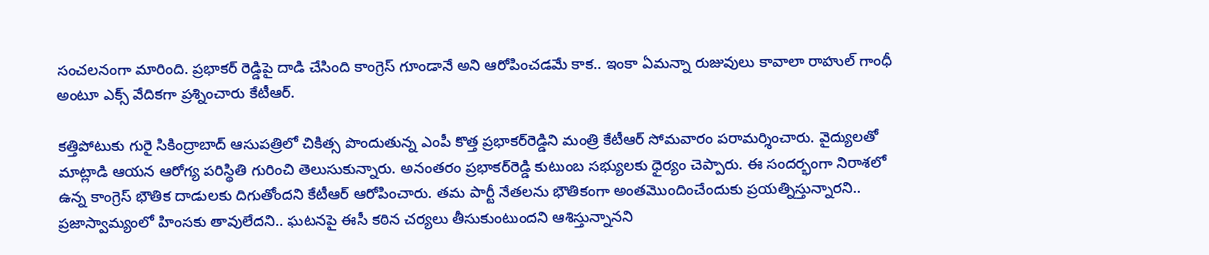సంచలనంగా మారింది. ప్రభాకర్‌ రెడ్డిపై దాడి చేసింది కాంగ్రెస్ గూండానే అని ఆరోపించడమే కాక.. ఇంకా ఏమన్నా రుజువులు కావాలా రాహుల్‌ గాంధీ అంటూ ఎక్స్‌ వేదికగా ప్రశ్నించారు కేటీఆర్‌.

కత్తిపోటుకు గురై సికింద్రాబాద్‌ ఆసుపత్రిలో చికిత్స పొందుతున్న ఎంపీ కొత్త ప్రభాకర్‌రెడ్డిని మంత్రి కేటీఆర్ సోమవారం పరామర్శించారు. వైద్యులతో మాట్లాడి ఆయన ఆరోగ్య పరిస్థితి గురించి తెలుసుకున్నారు. అనంతరం ప్రభాకర్‌రెడ్డి కుటుంబ సభ్యులకు ధైర్యం చెప్పారు. ఈ సందర్భంగా నిరాశలో ఉన్న కాంగ్రెస్‌ భౌతిక దాడులకు దిగుతోందని కేటీఆర్ ఆరోపించారు. తమ పార్టీ నేతలను భౌతికంగా అంతమొందించేందుకు ప్రయత్నిస్తున్నారని.. ప్రజాస్వామ్యంలో హింసకు తావులేదని.. ఘటనపై ఈసీ కఠిన చర్యలు తీసుకుంటుందని ఆశిస్తున్నానని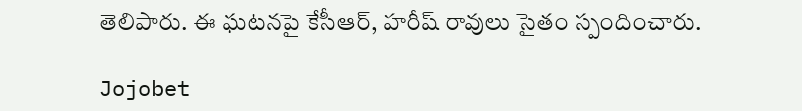తెలిపారు. ఈ ఘటనపై కేసీఆర్‌, హరీష్‌ రావులు సైతం స్పందించారు.

Jojobet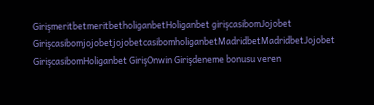GirişmeritbetmeritbetholiganbetHoliganbet girişcasibomJojobet GirişcasibomjojobetjojobetcasibomholiganbetMadridbetMadridbetJojobet GirişcasibomHoliganbet GirişOnwin Girişdeneme bonusu veren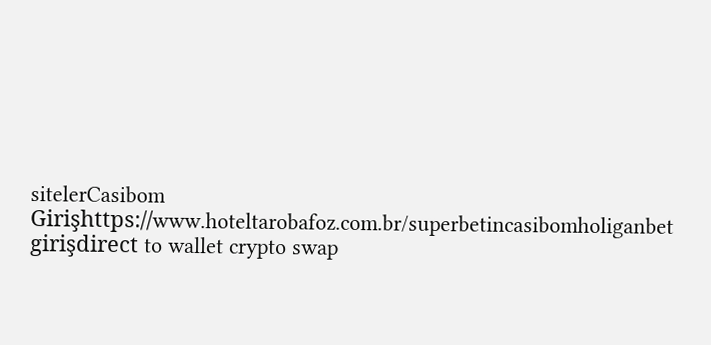sitelerCasibom Girişhttps://www.hoteltarobafoz.com.br/superbetincasibomholiganbet girişdirect to wallet crypto swap